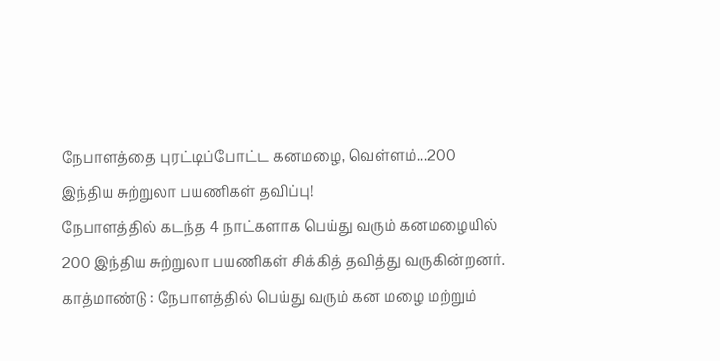நேபாளத்தை புரட்டிப்போட்ட கனமழை, வெள்ளம்...200 இந்திய சுற்றுலா பயணிகள் தவிப்பு!
நேபாளத்தில் கடந்த 4 நாட்களாக பெய்து வரும் கனமழையில் 200 இந்திய சுற்றுலா பயணிகள் சிக்கித் தவித்து வருகின்றனர்.
காத்மாண்டு : நேபாளத்தில் பெய்து வரும் கன மழை மற்றும்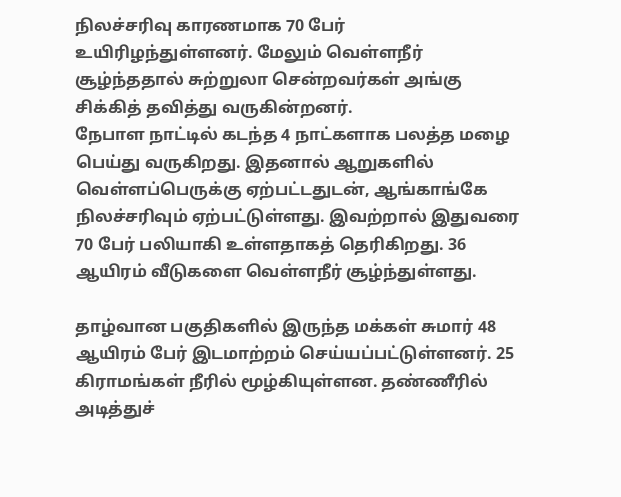நிலச்சரிவு காரணமாக 70 பேர் உயிரிழந்துள்ளனர். மேலும் வெள்ளநீர் சூழ்ந்ததால் சுற்றுலா சென்றவர்கள் அங்கு சிக்கித் தவித்து வருகின்றனர்.
நேபாள நாட்டில் கடந்த 4 நாட்களாக பலத்த மழை பெய்து வருகிறது. இதனால் ஆறுகளில் வெள்ளப்பெருக்கு ஏற்பட்டதுடன், ஆங்காங்கே நிலச்சரிவும் ஏற்பட்டுள்ளது. இவற்றால் இதுவரை 70 பேர் பலியாகி உள்ளதாகத் தெரிகிறது. 36 ஆயிரம் வீடுகளை வெள்ளநீர் சூழ்ந்துள்ளது.

தாழ்வான பகுதிகளில் இருந்த மக்கள் சுமார் 48 ஆயிரம் பேர் இடமாற்றம் செய்யப்பட்டுள்ளனர். 25 கிராமங்கள் நீரில் மூழ்கியுள்ளன. தண்ணீரில் அடித்துச்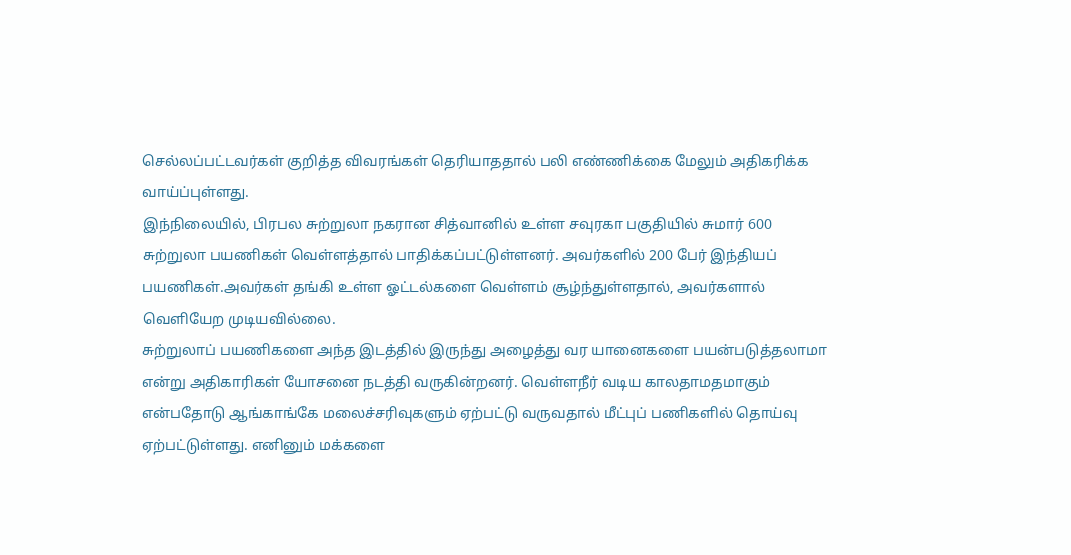செல்லப்பட்டவர்கள் குறித்த விவரங்கள் தெரியாததால் பலி எண்ணிக்கை மேலும் அதிகரிக்க வாய்ப்புள்ளது.
இந்நிலையில், பிரபல சுற்றுலா நகரான சித்வானில் உள்ள சவுரகா பகுதியில் சுமார் 600 சுற்றுலா பயணிகள் வெள்ளத்தால் பாதிக்கப்பட்டுள்ளனர். அவர்களில் 200 பேர் இந்தியப் பயணிகள்.அவர்கள் தங்கி உள்ள ஓட்டல்களை வெள்ளம் சூழ்ந்துள்ளதால், அவர்களால் வெளியேற முடியவில்லை.
சுற்றுலாப் பயணிகளை அந்த இடத்தில் இருந்து அழைத்து வர யானைகளை பயன்படுத்தலாமா என்று அதிகாரிகள் யோசனை நடத்தி வருகின்றனர். வெள்ளநீர் வடிய காலதாமதமாகும் என்பதோடு ஆங்காங்கே மலைச்சரிவுகளும் ஏற்பட்டு வருவதால் மீட்புப் பணிகளில் தொய்வு ஏற்பட்டுள்ளது. எனினும் மக்களை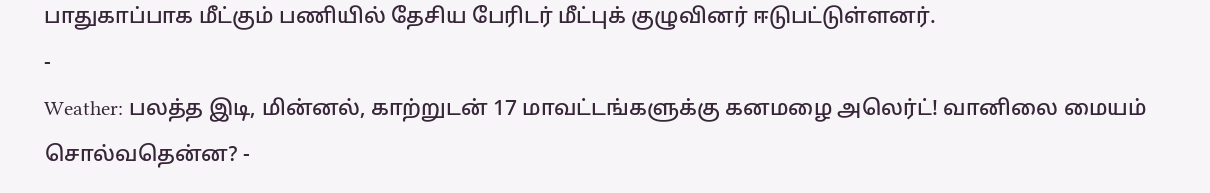பாதுகாப்பாக மீட்கும் பணியில் தேசிய பேரிடர் மீட்புக் குழுவினர் ஈடுபட்டுள்ளனர்.
-
Weather: பலத்த இடி, மின்னல், காற்றுடன் 17 மாவட்டங்களுக்கு கனமழை அலெர்ட்! வானிலை மையம் சொல்வதென்ன? -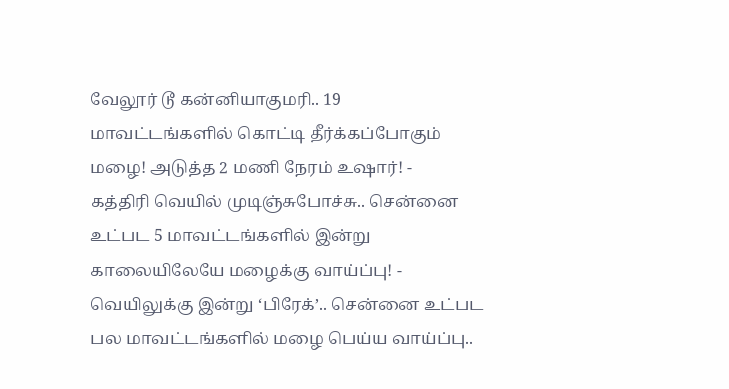வேலூர் டூ கன்னியாகுமரி.. 19 மாவட்டங்களில் கொட்டி தீர்க்கப்போகும் மழை! அடுத்த 2 மணி நேரம் உஷார்! -
கத்திரி வெயில் முடிஞ்சுபோச்சு.. சென்னை உட்பட 5 மாவட்டங்களில் இன்று காலையிலேயே மழைக்கு வாய்ப்பு! -
வெயிலுக்கு இன்று ‘பிரேக்’.. சென்னை உட்பட பல மாவட்டங்களில் மழை பெய்ய வாய்ப்பு..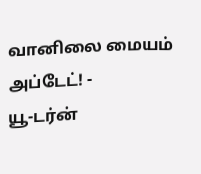வானிலை மையம் அப்டேட்! -
யூ-டர்ன்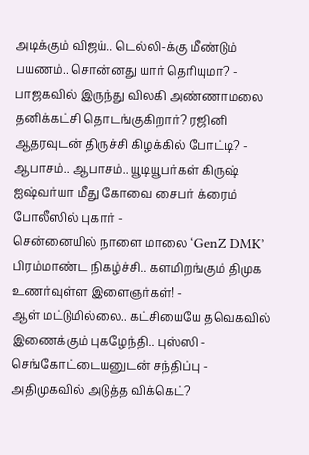அடிக்கும் விஜய்.. டெல்லி-க்கு மீண்டும் பயணம்.. சொன்னது யார் தெரியுமா? -
பாஜகவில் இருந்து விலகி அண்ணாமலை தனிக்கட்சி தொடங்குகிறார்? ரஜினி ஆதரவுடன் திருச்சி கிழக்கில் போட்டி? -
ஆபாசம்.. ஆபாசம்.. யூடியூபர்கள் கிருஷ் ஐஷ்வர்யா மீது கோவை சைபர் க்ரைம் போலீஸில் புகார் -
சென்னையில் நாளை மாலை ‘GenZ DMK’ பிரம்மாண்ட நிகழ்ச்சி.. களமிறங்கும் திமுக உணர்வுள்ள இளைஞர்கள்! -
ஆள் மட்டுமில்லை.. கட்சியையே தவெகவில் இணைக்கும் புகழேந்தி.. புஸ்ஸி - செங்கோட்டையனுடன் சந்திப்பு -
அதிமுகவில் அடுத்த விக்கெட்?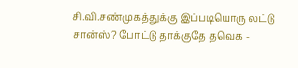சி.வி.சண்முகத்துக்கு இப்படியொரு லட்டு சான்ஸ்? போட்டு தாக்குதே தவெக -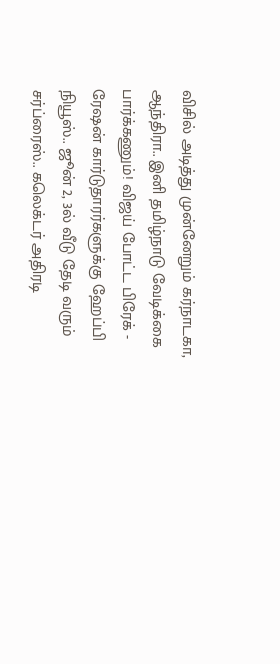விசில் அடித்து முன்னேறும் கர்நாடகா, ஆந்திரா.. இனி தமிழ்நாடு வேடிக்கை பார்க்கணும்! விஜய் போட்ட பிரேக் -
ரேஷன் கார்டுதாரர்களுக்கு ஹேப்பி நியூஸ்.. ஜூன் 2, 3ல் வீடு தேடி வரும் சர்ப்ரைஸ்.. கலெக்டர் அதிரடி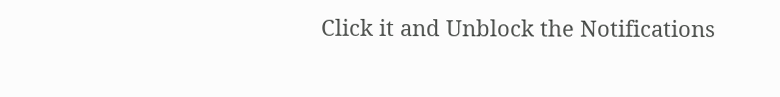Click it and Unblock the Notifications